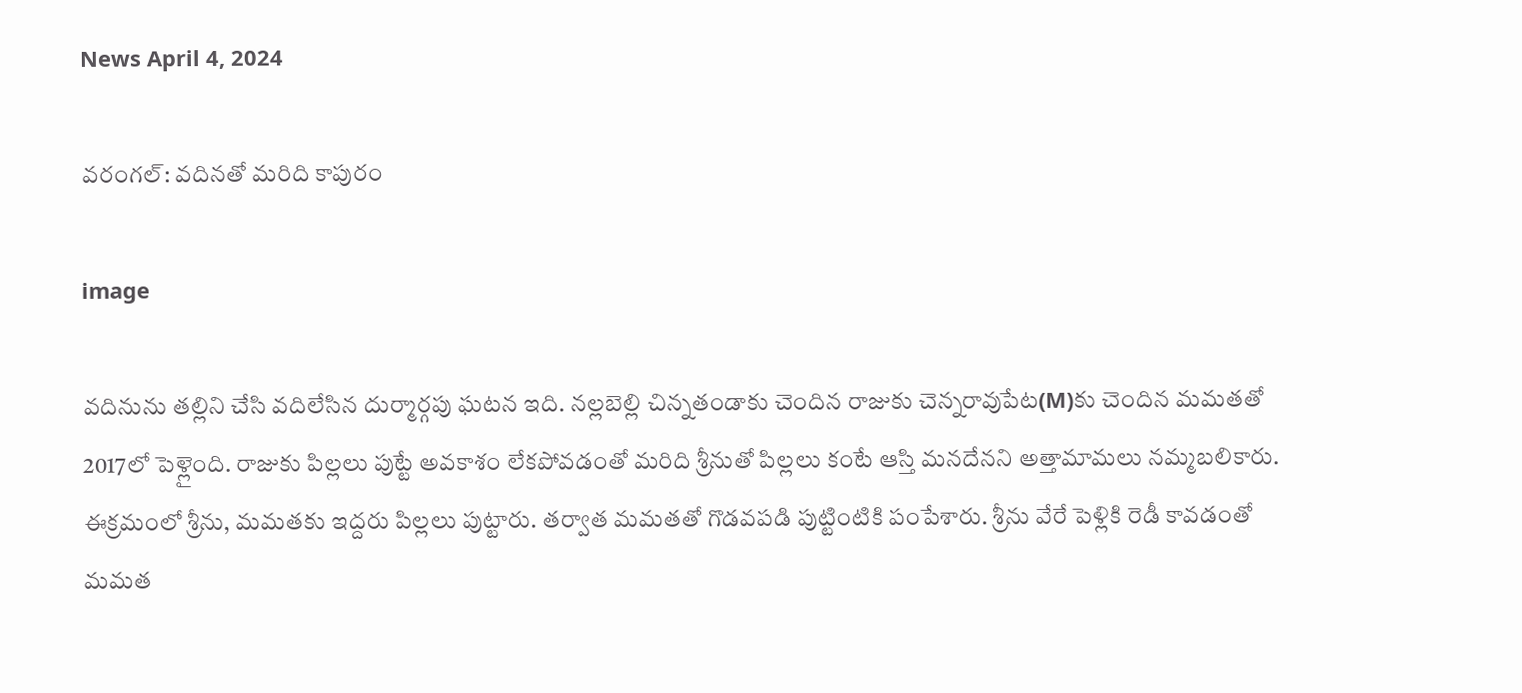News April 4, 2024

వరంగల్: వదినతో మరిది కాపురం

image

వదినును తల్లిని చేసి వదిలేసిన దుర్మార్గపు ఘటన ఇది. నల్లబెల్లి చిన్నతండాకు చెందిన రాజుకు చెన్నరావుపేట(M)కు చెందిన మమతతో 2017లో పెళ్లైంది. రాజుకు పిల్లలు పుట్టే అవకాశం లేకపోవడంతో మరిది శ్రీనుతో పిల్లలు కంటే ఆస్తి మనదేనని అత్తామామలు నమ్మబలికారు. ఈక్రమంలో శ్రీను, మమతకు ఇద్దరు పిల్లలు పుట్టారు. తర్వాత మమతతో గొడవపడి పుట్టింటికి పంపేశారు. శ్రీను వేరే పెళ్లికి రెడీ కావడంతో మమత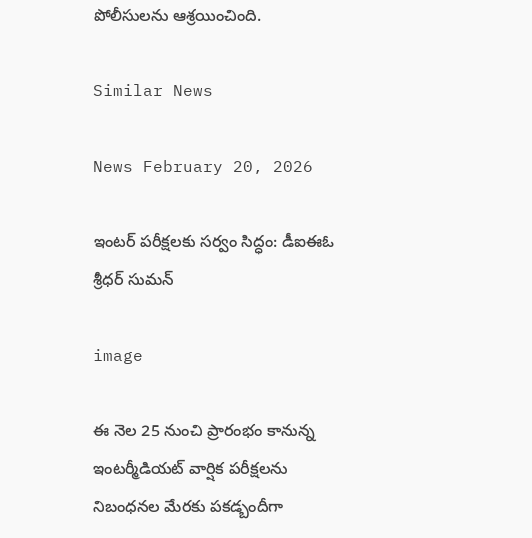పోలీసులను ఆశ్రయించింది.

Similar News

News February 20, 2026

ఇంటర్ పరీక్షలకు సర్వం సిద్ధం: డీఐఈఓ శ్రీధర్ సుమన్

image

ఈ నెల 25 నుంచి ప్రారంభం కానున్న ఇంటర్మీడియట్ వార్షిక పరీక్షలను నిబంధనల మేరకు పకడ్బందీగా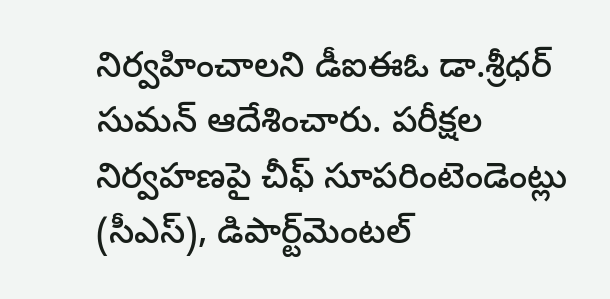నిర్వహించాలని డీఐఈఓ డా.శ్రీధర్ సుమన్ ఆదేశించారు. పరీక్షల నిర్వహణపై చీఫ్ సూపరింటెండెంట్లు (సీఎస్), డిపార్ట్‌మెంటల్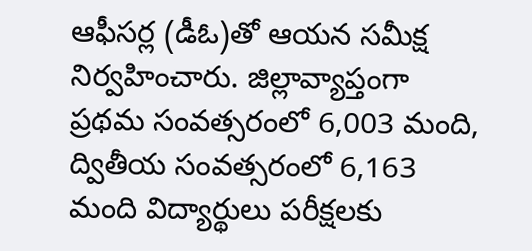ఆఫీసర్ల (డీఓ)తో ఆయన సమీక్ష నిర్వహించారు. జిల్లావ్యాప్తంగా ప్రథమ సంవత్సరంలో 6,003 మంది, ద్వితీయ సంవత్సరంలో 6,163 మంది విద్యార్థులు పరీక్షలకు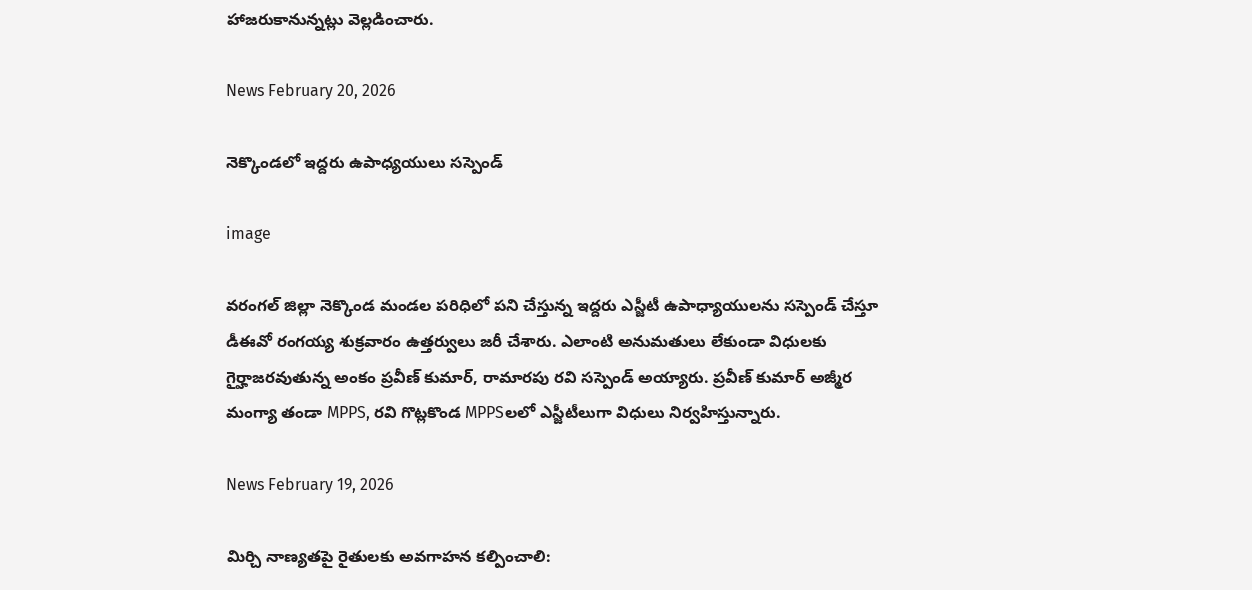హాజరుకానున్నట్లు వెల్లడించారు.

News February 20, 2026

నెక్కొండలో ఇద్దరు ఉపాధ్యయులు సస్పెండ్

image

వరంగల్ జిల్లా నెక్కొండ మండల పరిధిలో పని చేస్తున్న ఇద్దరు ఎస్జీటీ ఉపాధ్యాయులను సస్పెండ్ చేస్తూ డీఈవో రంగయ్య శుక్రవారం ఉత్తర్వులు జరీ చేశారు. ఎలాంటి అనుమతులు లేకుండా విధులకు గైర్హాజరవుతున్న అంకం ప్రవీణ్ కుమార్, రామారపు రవి సస్పెండ్ అయ్యారు. ప్రవీణ్ కుమార్ అజ్మీర మంగ్యా తండా MPPS, రవి గొట్లకొండ MPPSలలో ఎస్జీటీలుగా విధులు నిర్వహిస్తున్నారు.

News February 19, 2026

మిర్చి నాణ్యతపై రైతులకు అవగాహన కల్పించాలి: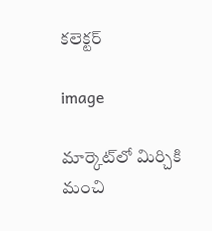కలెక్టర్

image

మార్కెట్‌లో మిర్చికి మంచి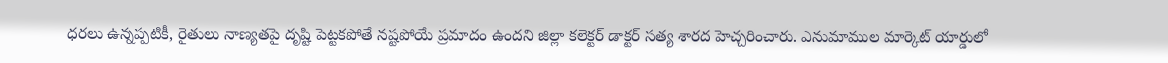ధరలు ఉన్నప్పటికీ, రైతులు నాణ్యతపై దృష్టి పెట్టకపోతే నష్టపోయే ప్రమాదం ఉందని జిల్లా కలెక్టర్ డాక్టర్ సత్య శారద హెచ్చరించారు. ఎనుమాముల మార్కెట్ యార్డులో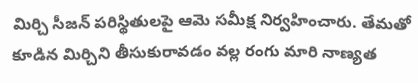మిర్చి సీజన్ పరిస్థితులపై ఆమె సమీక్ష నిర్వహించారు. తేమతో కూడిన మిర్చిని తీసుకురావడం వల్ల రంగు మారి నాణ్యత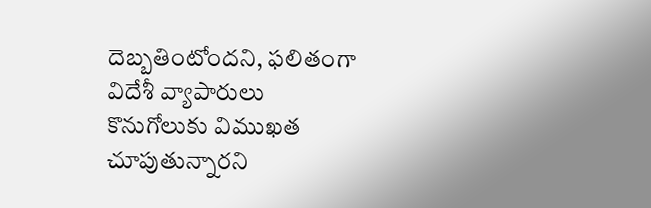దెబ్బతింటోందని, ఫలితంగా విదేశీ వ్యాపారులు కొనుగోలుకు విముఖత చూపుతున్నారని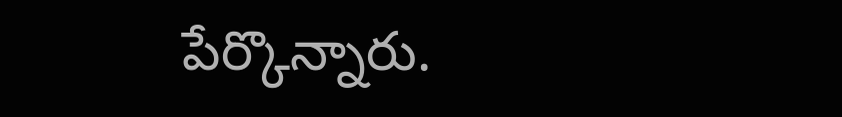పేర్కొన్నారు.